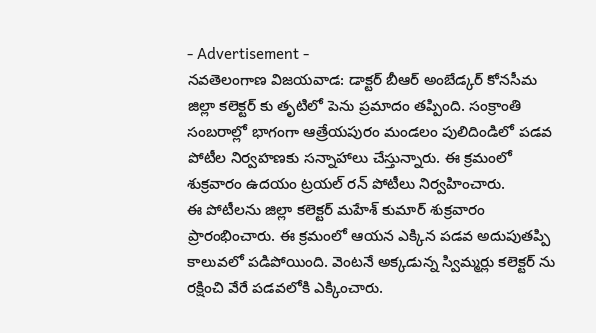- Advertisement -
నవతెలంగాణ విజయవాడ: డాక్టర్ బీఆర్ అంబేడ్కర్ కోనసీమ జిల్లా కలెక్టర్ కు తృటిలో పెను ప్రమాదం తప్పింది. సంక్రాంతి సంబరాల్లో భాగంగా ఆత్రేయపురం మండలం పులిదిండిలో పడవ పోటీల నిర్వహణకు సన్నాహాలు చేస్తున్నారు. ఈ క్రమంలో శుక్రవారం ఉదయం ట్రయల్ రన్ పోటీలు నిర్వహించారు.
ఈ పోటీలను జిల్లా కలెక్టర్ మహేశ్ కుమార్ శుక్రవారం ప్రారంభించారు. ఈ క్రమంలో ఆయన ఎక్కిన పడవ అదుపుతప్పి కాలువలో పడిపోయింది. వెంటనే అక్కడున్న స్విమ్మర్లు కలెక్టర్ ను రక్షించి వేరే పడవలోకి ఎక్కించారు.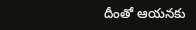దీంతో ఆయనకు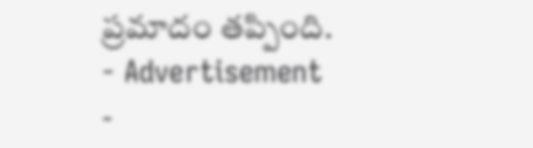ప్రమాదం తప్పింది.
- Advertisement -